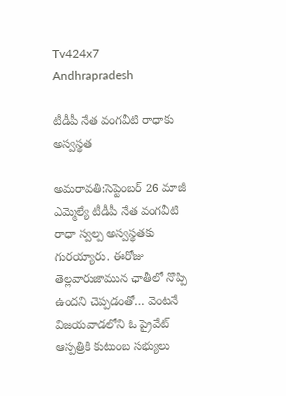Tv424x7
Andhrapradesh

టీడీపీ నేత వంగవీటి రాధాకు అస్వస్థత

అమరావతి:సెప్టెంబర్ 26 మాజీ ఎమ్మెల్యే టీడీపీ నేత వంగవీటి రాధా స్వల్ప అస్వస్థతకు గురయ్యారు. ఈరోజు తెల్లవారుజామున ఛాతీలో నొప్పి ఉందని చెప్పడంతో… వెంటనే విజయవాడలోని ఓ ప్రైవేట్ ఆస్పత్రికి కుటుంబ సభ్యులు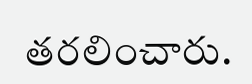తరలించారు.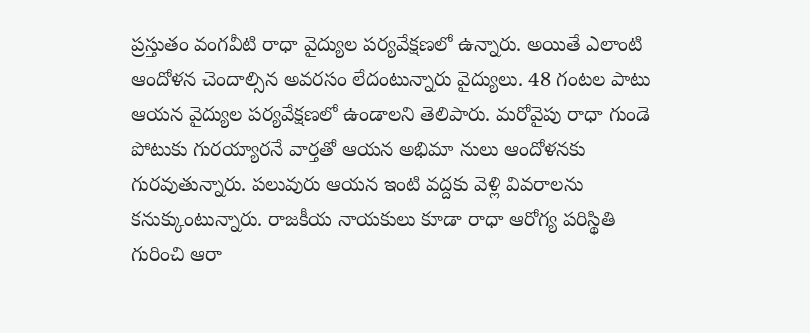ప్రస్తుతం వంగవీటి రాధా వైద్యుల పర్యవేక్షణలో ఉన్నారు. అయితే ఎలాంటి ఆందోళన చెందాల్సిన అవరసం లేదంటున్నారు వైద్యులు. 48 గంటల పాటు ఆయన వైద్యుల పర్యవేక్షణలో ఉండాలని తెలిపారు. మరోవైపు రాధా గుండె పోటుకు గురయ్యారనే వార్తతో ఆయన అభిమా నులు ఆందోళనకు గురవుతున్నారు. పలువురు ఆయన ఇంటి వద్దకు వెళ్లి వివరాలను కనుక్కుంటున్నారు. రాజకీయ నాయకులు కూడా రాధా ఆరోగ్య పరిస్థితి గురించి ఆరా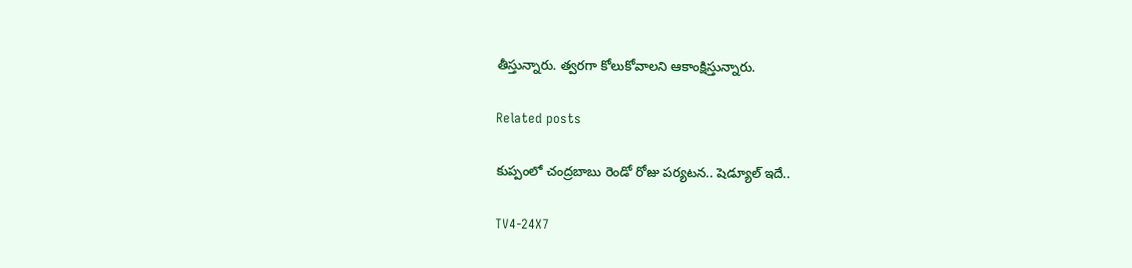తీస్తున్నారు. త్వరగా కోలుకోవాలని ఆకాంక్షిస్తున్నారు.

Related posts

కుప్పంలో చంద్రబాబు రెండో రోజు పర్యటన.. షెడ్యూల్ ఇదే..

TV4-24X7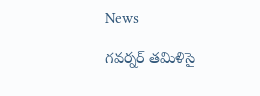News

గవర్నర్‌ తమిళిసై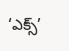‘ఎక్స్‌’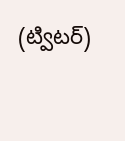(ట్విటర్‌)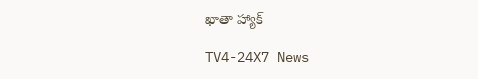ఖాతా హ్యాక్

TV4-24X7 News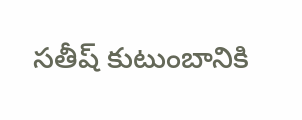సతీష్ కుటుంబానికి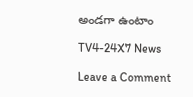అండగా ఉంటాం

TV4-24X7 News

Leave a Comment